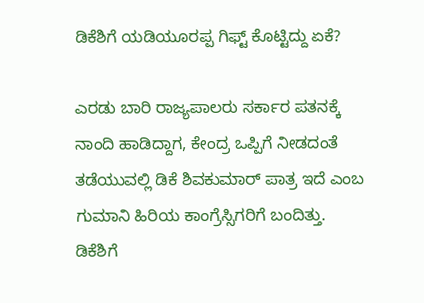ಡಿಕೆಶಿಗೆ ಯಡಿಯೂರಪ್ಪ ಗಿಫ್ಟ್ ಕೊಟ್ಟಿದ್ದು ಏಕೆ?

ಎರಡು ಬಾರಿ ರಾಜ್ಯಪಾಲರು ಸರ್ಕಾರ ಪತನಕ್ಕೆ ನಾಂದಿ ಹಾಡಿದ್ದಾಗ, ಕೇಂದ್ರ ಒಪ್ಪಿಗೆ ನೀಡದಂತೆ ತಡೆಯುವಲ್ಲಿ ಡಿಕೆ ಶಿವಕುಮಾರ್ ಪಾತ್ರ ಇದೆ ಎಂಬ ಗುಮಾನಿ ಹಿರಿಯ ಕಾಂಗ್ರೆಸ್ಸಿಗರಿಗೆ ಬಂದಿತ್ತು.
ಡಿಕೆಶಿಗೆ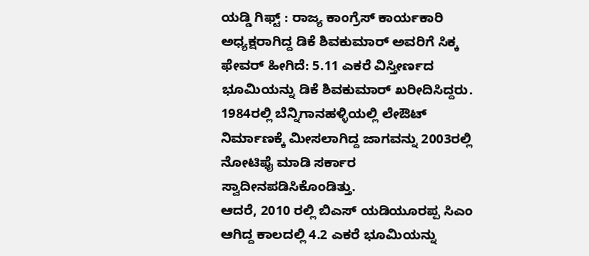ಯಡ್ಡಿ ಗಿಫ್ಟ್ : ರಾಜ್ಯ ಕಾಂಗ್ರೆಸ್ ಕಾರ್ಯಕಾರಿ ಅಧ್ಯಕ್ಷರಾಗಿದ್ದ ಡಿಕೆ ಶಿವಕುಮಾರ್ ಅವರಿಗೆ ಸಿಕ್ಕ ಫೇವರ್ ಹೀಗಿದೆ: 5.11 ಎಕರೆ ವಿಸ್ತೀರ್ಣದ ಭೂಮಿಯನ್ನು ಡಿಕೆ ಶಿವಕುಮಾರ್ ಖರೀದಿಸಿದ್ದರು. 1984ರಲ್ಲಿ ಬೆನ್ನಿಗಾನಹಳ್ಳಿಯಲ್ಲಿ ಲೇಔಟ್ ನಿರ್ಮಾಣಕ್ಕೆ ಮೀಸಲಾಗಿದ್ದ ಜಾಗವನ್ನು 2003ರಲ್ಲಿ ನೋಟಿಫೈ ಮಾಡಿ ಸರ್ಕಾರ ಸ್ವಾದೀನಪಡಿಸಿಕೊಂಡಿತ್ತು.
ಆದರೆ, 2010 ರಲ್ಲಿ ಬಿಎಸ್ ಯಡಿಯೂರಪ್ಪ ಸಿಎಂ ಆಗಿದ್ದ ಕಾಲದಲ್ಲಿ 4.2 ಎಕರೆ ಭೂಮಿಯನ್ನು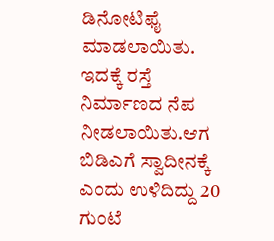ಡಿನೋಟಿಫೈ ಮಾಡಲಾಯಿತು. ಇದಕ್ಕೆ ರಸ್ತೆ ನಿರ್ಮಾಣದ ನೆಪ ನೀಡಲಾಯಿತು.ಆಗ ಬಿಡಿಎಗೆ ಸ್ವಾದೀನಕ್ಕೆ ಎಂದು ಉಳಿದಿದ್ದು 20 ಗುಂಟೆ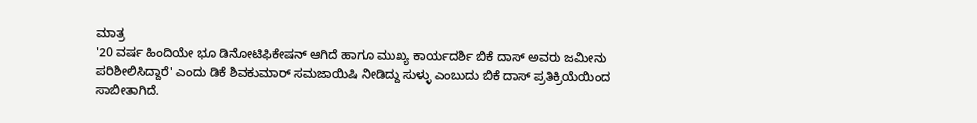ಮಾತ್ರ
'20 ವರ್ಷ ಹಿಂದಿಯೇ ಭೂ ಡಿನೋಟಿಫಿಕೇಷನ್ ಆಗಿದೆ ಹಾಗೂ ಮುಖ್ಯ ಕಾರ್ಯದರ್ಶಿ ಬಿಕೆ ದಾಸ್ ಅವರು ಜಮೀನು ಪರಿಶೀಲಿಸಿದ್ದಾರೆ' ಎಂದು ಡಿಕೆ ಶಿವಕುಮಾರ್ ಸಮಜಾಯಿಷಿ ನೀಡಿದ್ದು ಸುಳ್ಳು ಎಂಬುದು ಬಿಕೆ ದಾಸ್ ಪ್ರತಿಕ್ರಿಯೆಯಿಂದ ಸಾಬೀತಾಗಿದೆ.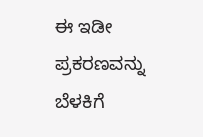ಈ ಇಡೀ ಪ್ರಕರಣವನ್ನು ಬೆಳಕಿಗೆ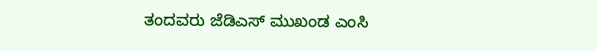ತಂದವರು ಜೆಡಿಎಸ್ ಮುಖಂಡ ಎಂಸಿ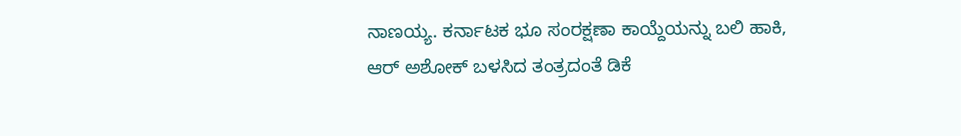ನಾಣಯ್ಯ. ಕರ್ನಾಟಕ ಭೂ ಸಂರಕ್ಷಣಾ ಕಾಯ್ದೆಯನ್ನು ಬಲಿ ಹಾಕಿ, ಆರ್ ಅಶೋಕ್ ಬಳಸಿದ ತಂತ್ರದಂತೆ ಡಿಕೆ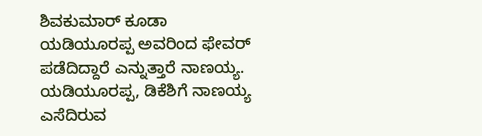ಶಿವಕುಮಾರ್ ಕೂಡಾ ಯಡಿಯೂರಪ್ಪ ಅವರಿಂದ ಫೇವರ್ ಪಡೆದಿದ್ದಾರೆ ಎನ್ನುತ್ತಾರೆ ನಾಣಯ್ಯ.
ಯಡಿಯೂರಪ್ಪ, ಡಿಕೆಶಿಗೆ ನಾಣಯ್ಯ ಎಸೆದಿರುವ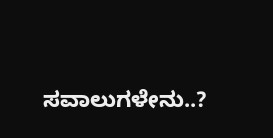ಸವಾಲುಗಳೇನು..?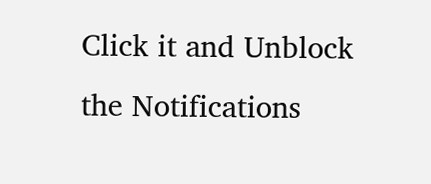Click it and Unblock the Notifications